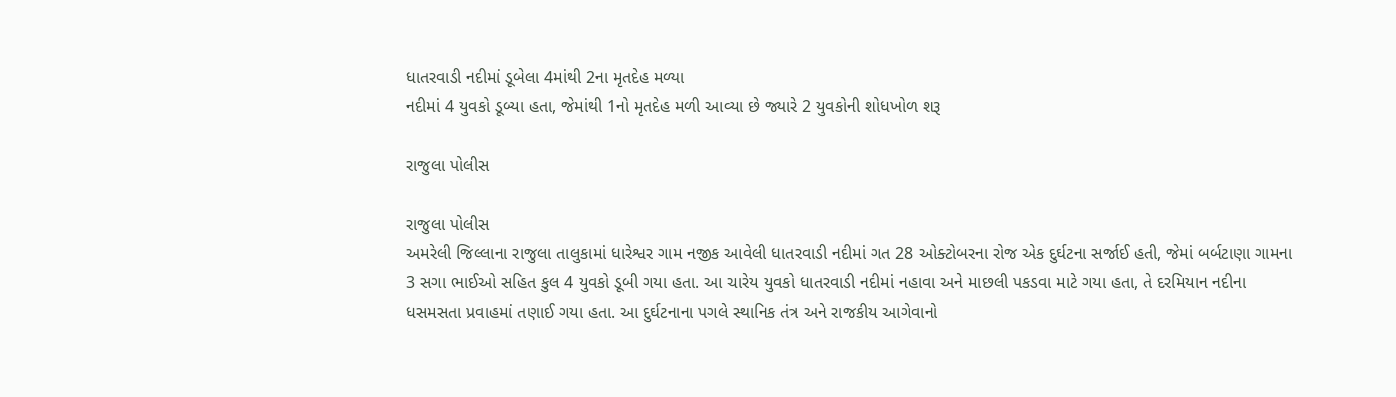ધાતરવાડી નદીમાં ડૂબેલા 4માંથી 2ના મૃતદેહ મળ્યા
નદીમાં 4 યુવકો ડૂબ્યા હતા, જેમાંથી 1નો મૃતદેહ મળી આવ્યા છે જ્યારે 2 યુવકોની શોધખોળ શરૂ

રાજુલા પોલીસ

રાજુલા પોલીસ
અમરેલી જિલ્લાના રાજુલા તાલુકામાં ધારેશ્વર ગામ નજીક આવેલી ધાતરવાડી નદીમાં ગત 28 ઓક્ટોબરના રોજ એક દુર્ઘટના સર્જાઈ હતી, જેમાં બર્બટાણા ગામના 3 સગા ભાઈઓ સહિત કુલ 4 યુવકો ડૂબી ગયા હતા. આ ચારેય યુવકો ધાતરવાડી નદીમાં નહાવા અને માછલી પકડવા માટે ગયા હતા, તે દરમિયાન નદીના ધસમસતા પ્રવાહમાં તણાઈ ગયા હતા. આ દુર્ઘટનાના પગલે સ્થાનિક તંત્ર અને રાજકીય આગેવાનો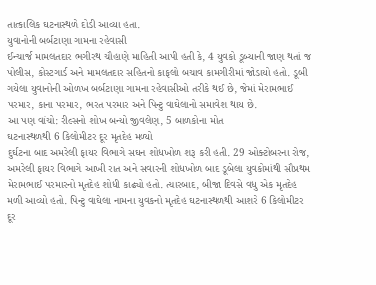તાત્કાલિક ઘટનાસ્થળે દોડી આવ્યા હતા.
યુવાનોની બર્બટાણા ગામના રહેવાસી
ઈન્ચાર્જ મામલતદાર ભગીરથ ચૌહાણે માહિતી આપી હતી કે, 4 યુવકો ડૂબ્યાની જાણ થતાં જ પોલીસ, કોસ્ટગાર્ડ અને મામલતદાર સહિતનો કાફલો બચાવ કામગીરીમાં જોડાયો હતો. ડૂબી ગયેલા યુવાનોની ઓળખ બર્બટાણા ગામના રહેવાસીઓ તરીકે થઈ છે, જેમાં મેરામભાઈ પરમાર, કાના પરમાર, ભરત પરમાર અને પિન્ટુ વાઘેલાનો સમાવેશ થાય છે.
આ પણ વાંચો: રીલ્સનો શોખ બન્યો જીવલેણ, 5 બાળકોના મોત
ઘટનાસ્થળથી 6 કિલોમીટર દૂર મૃતદેહ મળ્યો
દુર્ઘટના બાદ અમરેલી ફાયર વિભાગે સઘન શોધખોળ શરૂ કરી હતી. 29 ઓક્ટોબરના રોજ, અમરેલી ફાયર વિભાગે આખી રાત અને સવારની શોધખોળ બાદ ડૂબેલા યુવકોમાંથી સૌપ્રથમ મેરામભાઈ પરમારનો મૃતદેહ શોધી કાઢ્યો હતો. ત્યારબાદ, બીજા દિવસે વધુ એક મૃતદેહ મળી આવ્યો હતો. પિન્ટુ વાઘેલા નામના યુવકનો મૃતદેહ ઘટનાસ્થળથી આશરે 6 કિલોમીટર દૂર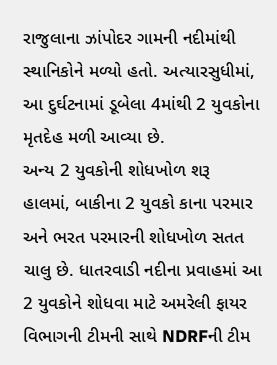રાજુલાના ઝાંપોદર ગામની નદીમાંથી સ્થાનિકોને મળ્યો હતો. અત્યારસુધીમાં, આ દુર્ઘટનામાં ડૂબેલા 4માંથી 2 યુવકોના મૃતદેહ મળી આવ્યા છે.
અન્ય 2 યુવકોની શોધખોળ શરૂ
હાલમાં, બાકીના 2 યુવકો કાના પરમાર અને ભરત પરમારની શોધખોળ સતત ચાલુ છે. ધાતરવાડી નદીના પ્રવાહમાં આ 2 યુવકોને શોધવા માટે અમરેલી ફાયર વિભાગની ટીમની સાથે NDRFની ટીમ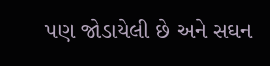પણ જોડાયેલી છે અને સઘન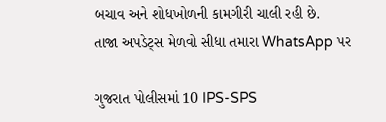બચાવ અને શોધખોળની કામગીરી ચાલી રહી છે.
તાજા અપડેટ્સ મેળવો સીધા તમારા WhatsApp પર

ગુજરાત પોલીસમાં 10 IPS-SPS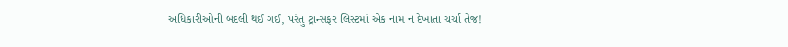અધિકારીઓની બદલી થઈ ગઈ, પરંતુ ટ્રાન્સફર લિસ્ટમાં એક નામ ન દેખાતા ચર્ચા તેજ!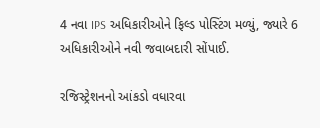4 નવા IPS અધિકારીઓને ફિલ્ડ પોસ્ટિંગ મળ્યું, જ્યારે 6 અધિકારીઓને નવી જવાબદારી સોંપાઈ.

રજિસ્ટ્રેશનનો આંકડો વધારવા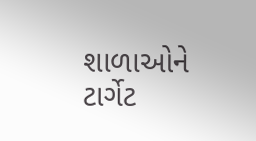શાળાઓને ટાર્ગેટ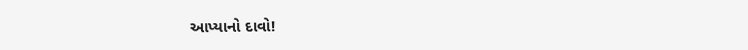આપ્યાનો દાવો!